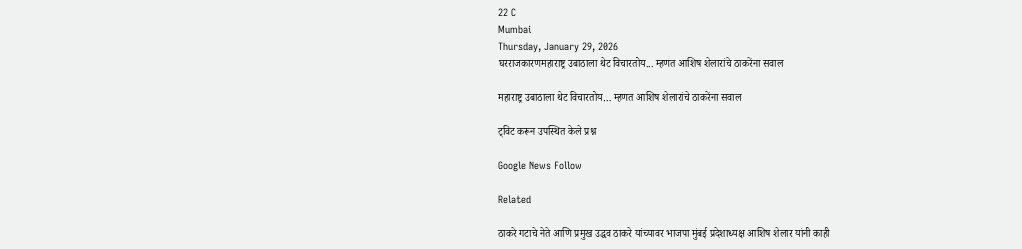22 C
Mumbai
Thursday, January 29, 2026
घरराजकारणमहाराष्ट्र उबाठाला थेट विचारतोय... म्हणत आशिष शेलारांचे ठाकरेंना सवाल

महाराष्ट्र उबाठाला थेट विचारतोय… म्हणत आशिष शेलारांचे ठाकरेंना सवाल

ट्विट करून उपस्थित केले प्रश्न

Google News Follow

Related

ठाकरे गटाचे नेते आणि प्रमुख उद्धव ठाकरे यांच्यावर भाजपा मुंबई प्रदेशाध्यक्ष आशिष शेलार यांनी काही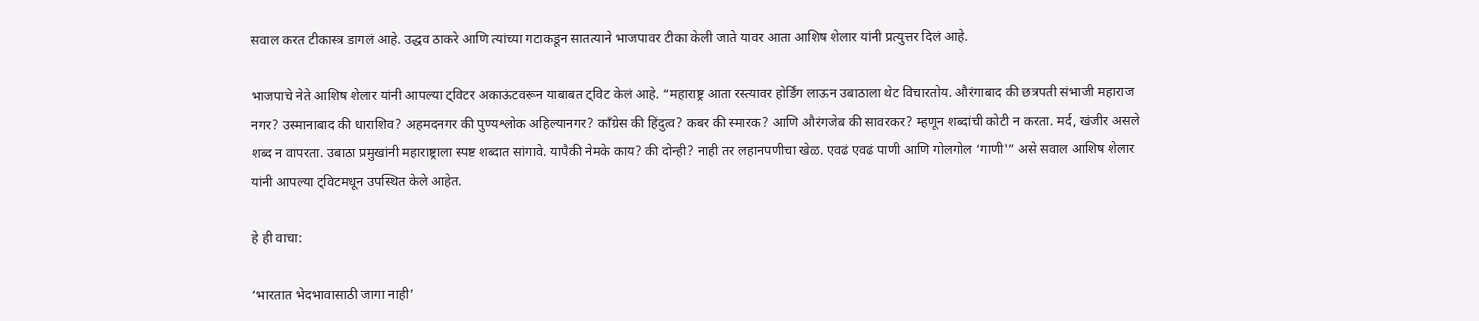सवाल करत टीकास्त्र डागलं आहे. उद्धव ठाकरे आणि त्यांच्या गटाकडून सातत्याने भाजपावर टीका केली जाते यावर आता आशिष शेलार यांनी प्रत्युत्तर दिलं आहे.

भाजपाचे नेते आशिष शेलार यांनी आपल्या ट्विटर अकाऊंटवरून याबाबत ट्विट केलं आहे. “महाराष्ट्र आता रस्त्यावर होर्डिंग लाऊन उबाठाला थेट विचारतोय. औरंगाबाद की छत्रपती संभाजी महाराज नगर? उस्मानाबाद की धाराशिव? अहमदनगर की पुण्यश्लोक अहिल्यानगर? काँग्रेस की हिंदुत्व? कबर की स्मारक? आणि औरंगजेब की सावरकर? म्हणून शब्दांची कोटी न करता. मर्द, खंजीर असले शब्द न वापरता. उबाठा प्रमुखांनी महाराष्ट्राला स्पष्ट शब्दात सांगावे. यापैकी नेमके काय? की दोन्ही? नाही तर लहानपणीचा खेळ. एवढं एवढं पाणी आणि गोलगोल ‘गाणी'” असे सवाल आशिष शेलार यांनी आपल्या ट्विटमधून उपस्थित केले आहेत.

हे ही वाचा:

‘भारतात भेदभावासाठी जागा नाही’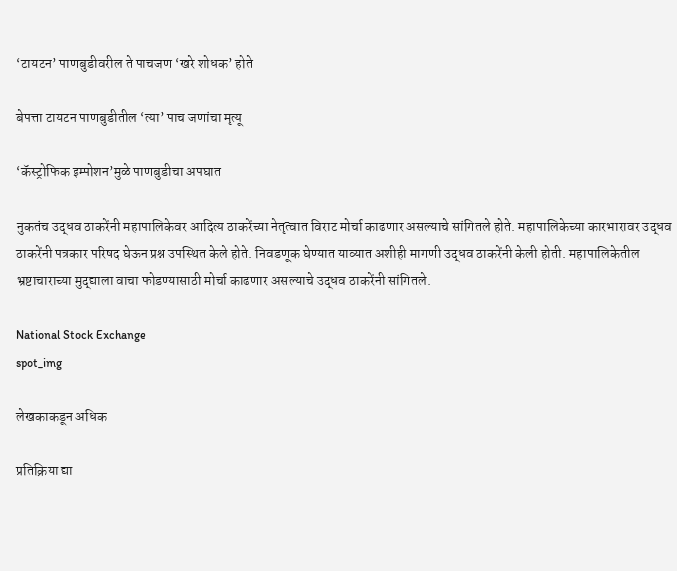‘टायटन’ पाणबुडीवरील ते पाचजण ‘खरे शोधक’ होते

बेपत्ता टायटन पाणबुडीतील ‘त्या’ पाच जणांचा मृत्यू

‘कॅस्ट्रोफिक इम्पोशन’मुळे पाणबुडीचा अपघात

नुकतंच उद्धव ठाकरेंनी महापालिकेवर आदित्य ठाकरेंच्या नेतृत्वात विराट मोर्चा काढणार असल्याचे सांगितले होते. महापालिकेच्या कारभारावर उद्धव ठाकरेंनी पत्रकार परिषद घेऊन प्रश्न उपस्थित केले होते. निवडणूक घेण्यात याव्यात अशीही मागणी उद्धव ठाकरेंनी केली होती. महापालिकेतील भ्रष्टाचाराच्या मुद्द्याला वाचा फोडण्यासाठी मोर्चा काढणार असल्याचे उद्धव ठाकरेंनी सांगितले.

National Stock Exchange
spot_img

लेखकाकडून अधिक

प्रतिक्रिया द्या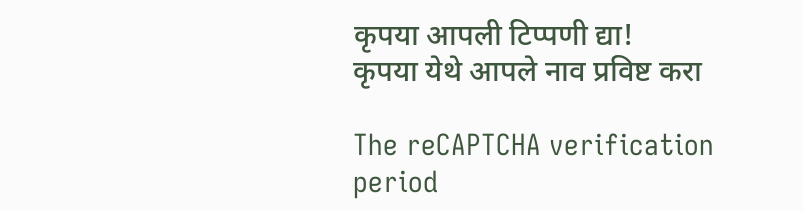कृपया आपली टिप्पणी द्या!
कृपया येथे आपले नाव प्रविष्ट करा

The reCAPTCHA verification period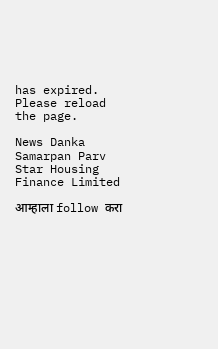has expired. Please reload the page.

News Danka Samarpan Parv
Star Housing Finance Limited

आम्हाला follow करा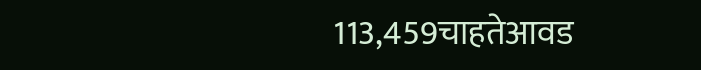113,459चाहतेआवड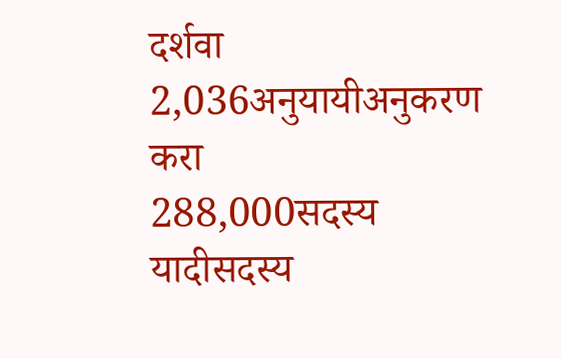दर्शवा
2,036अनुयायीअनुकरण करा
288,000सदस्य यादीसदस्य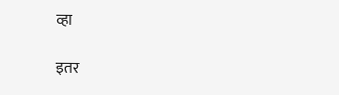व्हा

इतर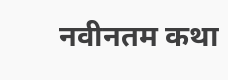नवीनतम कथा